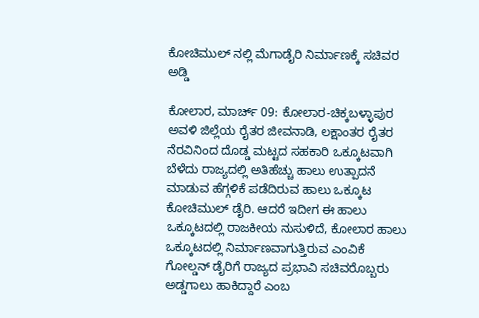ಕೋಚಿಮುಲ್ ನಲ್ಲಿ ಮೆಗಾಡೈರಿ ನಿರ್ಮಾಣಕ್ಕೆ ಸಚಿವರ ಅಡ್ಡಿ

ಕೋಲಾರ, ಮಾರ್ಚ್ 09: ಕೋಲಾರ-ಚಿಕ್ಕಬಳ್ಳಾಪುರ ಅವಳಿ ಜಿಲ್ಲೆಯ ರೈತರ ಜೀವನಾಡಿ, ಲಕ್ಷಾಂತರ ರೈತರ ನೆರವಿನಿಂದ ದೊಡ್ಡ ಮಟ್ಟದ ಸಹಕಾರಿ ಒಕ್ಕೂಟವಾಗಿ ಬೆಳೆದು ರಾಜ್ಯದಲ್ಲಿ ಅತಿಹೆಚ್ಚು ಹಾಲು ಉತ್ಪಾದನೆ ಮಾಡುವ ಹೆಗ್ಗಳಿಕೆ ಪಡೆದಿರುವ ಹಾಲು ಒಕ್ಕೂಟ ಕೋಚಿಮುಲ್ ಡೈರಿ. ಆದರೆ ಇದೀಗ ಈ ಹಾಲು ಒಕ್ಕೂಟದಲ್ಲಿ ರಾಜಕೀಯ ನುಸುಳಿದೆ, ಕೋಲಾರ ಹಾಲು ಒಕ್ಕೂಟದಲ್ಲಿ ನಿರ್ಮಾಣವಾಗುತ್ತಿರುವ ಎಂವಿಕೆ ಗೋಲ್ಡನ್ ಡೈರಿಗೆ ರಾಜ್ಯದ ಪ್ರಭಾವಿ ಸಚಿವರೊಬ್ಬರು ಅಡ್ಡಗಾಲು ಹಾಕಿದ್ದಾರೆ ಎಂಬ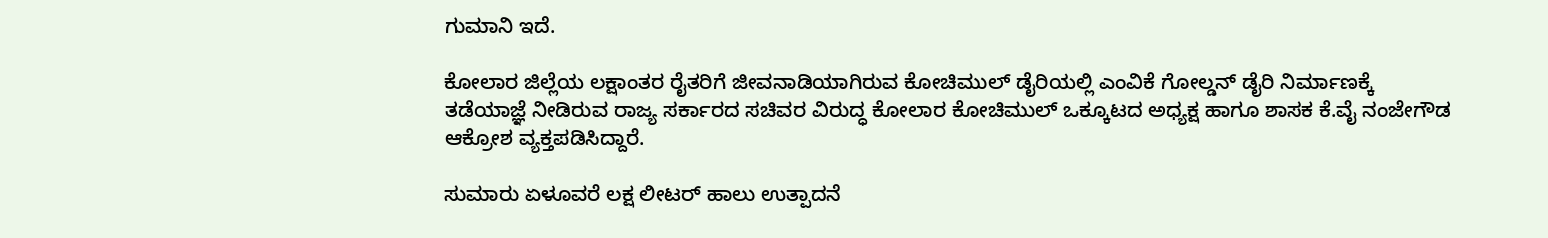ಗುಮಾನಿ ಇದೆ.

ಕೋಲಾರ ಜಿಲ್ಲೆಯ ಲಕ್ಷಾಂತರ ರೈತರಿಗೆ ಜೀವನಾಡಿಯಾಗಿರುವ ಕೋಚಿಮುಲ್ ಡೈರಿಯಲ್ಲಿ ಎಂವಿಕೆ ಗೋಲ್ಡನ್ ಡೈರಿ ನಿರ್ಮಾಣಕ್ಕೆ ತಡೆಯಾಜ್ಞೆ ನೀಡಿರುವ ರಾಜ್ಯ ಸರ್ಕಾರದ ಸಚಿವರ ವಿರುದ್ಧ ಕೋಲಾರ ಕೋಚಿಮುಲ್ ಒಕ್ಕೂಟದ ಅಧ್ಯಕ್ಷ ಹಾಗೂ ಶಾಸಕ ಕೆ.ವೈ ನಂಜೇಗೌಡ ಆಕ್ರೋಶ ವ್ಯಕ್ತಪಡಿಸಿದ್ದಾರೆ.

ಸುಮಾರು ಏಳೂವರೆ ಲಕ್ಷ ಲೀಟರ್ ಹಾಲು ಉತ್ಪಾದನೆ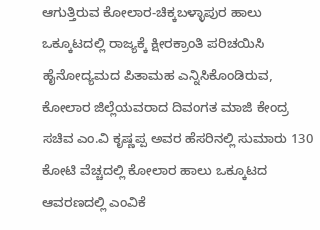ಆಗುತ್ತಿರುವ ಕೋಲಾರ-ಚಿಕ್ಕಬಳ್ಳಾಪುರ ಹಾಲು ಒಕ್ಕೂಟದಲ್ಲಿ ರಾಜ್ಯಕ್ಕೆ ಕ್ಷೀರಕ್ರಾಂತಿ ಪರಿಚಯಿಸಿ ಹೈನೋದ್ಯಮದ ಪಿತಾಮಹ ಎನ್ನಿಸಿಕೊಂಡಿರುವ, ಕೋಲಾರ ಜಿಲ್ಲೆಯವರಾದ ದಿವಂಗತ ಮಾಜಿ ಕೇಂದ್ರ ಸಚಿವ ಎಂ.ವಿ ಕೃಷ್ಣಪ್ಪ ಅವರ ಹೆಸರಿನಲ್ಲಿ ಸುಮಾರು 130 ಕೋಟಿ ವೆಚ್ಚದಲ್ಲಿ ಕೋಲಾರ ಹಾಲು ಒಕ್ಕೂಟದ ಆವರಣದಲ್ಲಿ ಎಂವಿಕೆ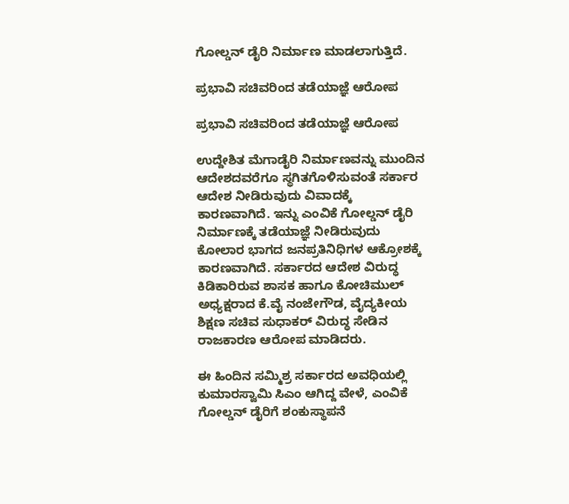ಗೋಲ್ಡನ್ ಡೈರಿ ನಿರ್ಮಾಣ ಮಾಡಲಾಗುತ್ತಿದೆ.

ಪ್ರಭಾವಿ ಸಚಿವರಿಂದ ತಡೆಯಾಜ್ಞೆ ಆರೋಪ

ಪ್ರಭಾವಿ ಸಚಿವರಿಂದ ತಡೆಯಾಜ್ಞೆ ಆರೋಪ

ಉದ್ದೇಶಿತ ಮೆಗಾಡೈರಿ ನಿರ್ಮಾಣವನ್ನು ಮುಂದಿನ ಆದೇಶದವರೆಗೂ ಸ್ಥಗಿತಗೊಳಿಸುವಂತೆ ಸರ್ಕಾರ ಆದೇಶ ನೀಡಿರುವುದು ವಿವಾದಕ್ಕೆ ಕಾರಣವಾಗಿದೆ. ಇನ್ನು ಎಂವಿಕೆ ಗೋಲ್ಡನ್ ಡೈರಿ ನಿರ್ಮಾಣಕ್ಕೆ ತಡೆಯಾಜ್ಞೆ ನೀಡಿರುವುದು ಕೋಲಾರ ಭಾಗದ ಜನಪ್ರತಿನಿಧಿಗಳ ಆಕ್ರೋಶಕ್ಕೆ ಕಾರಣವಾಗಿದೆ. ಸರ್ಕಾರದ ಆದೇಶ ವಿರುದ್ಧ ಕಿಡಿಕಾರಿರುವ ಶಾಸಕ ಹಾಗೂ ಕೋಚಿಮುಲ್ ಅಧ್ಯಕ್ಷರಾದ ಕೆ.ವೈ ನಂಜೇಗೌಡ, ವೈದ್ಯಕೀಯ ಶಿಕ್ಷಣ ಸಚಿವ ಸುಧಾಕರ್ ವಿರುದ್ಧ ಸೇಡಿನ ರಾಜಕಾರಣ ಆರೋಪ ಮಾಡಿದರು.

ಈ ಹಿಂದಿನ ಸಮ್ಮಿಶ್ರ ಸರ್ಕಾರದ ಅವಧಿಯಲ್ಲಿ ಕುಮಾರಸ್ವಾಮಿ ಸಿಎಂ ಆಗಿದ್ದ ವೇಳೆ, ಎಂವಿಕೆ ಗೋಲ್ಡನ್ ಡೈರಿಗೆ ಶಂಕುಸ್ಥಾಪನೆ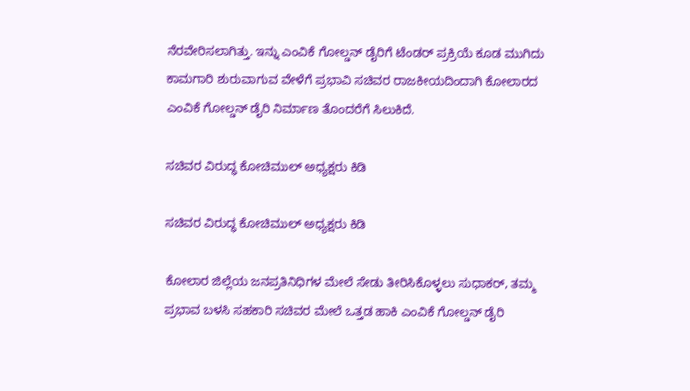ನೆರವೇರಿಸಲಾಗಿತ್ತು. ಇನ್ನು ಎಂವಿಕೆ ಗೋಲ್ಡನ್ ಡೈರಿಗೆ ಟೆಂಡರ್ ಪ್ರಕ್ರಿಯೆ ಕೂಡ ಮುಗಿದು ಕಾಮಗಾರಿ ಶುರುವಾಗುವ ವೇಳೆಗೆ ಪ್ರಭಾವಿ ಸಚಿವರ ರಾಜಕೀಯದಿಂದಾಗಿ ಕೋಲಾರದ ಎಂವಿಕೆ ಗೋಲ್ಡನ್ ಡೈರಿ ನಿರ್ಮಾಣ ತೊಂದರೆಗೆ ಸಿಲುಕಿದೆ.

ಸಚಿವರ ವಿರುದ್ಧ ಕೋಚಿಮುಲ್ ಅಧ್ಯಕ್ಷರು ಕಿಡಿ

ಸಚಿವರ ವಿರುದ್ಧ ಕೋಚಿಮುಲ್ ಅಧ್ಯಕ್ಷರು ಕಿಡಿ

ಕೋಲಾರ ಜಿಲ್ಲೆಯ ಜನಪ್ರತಿನಿಧಿಗಳ ಮೇಲೆ ಸೇಡು ತೀರಿಸಿಕೊಳ್ಳಲು ಸುಧಾಕರ್, ತಮ್ಮ ಪ್ರಭಾವ ಬಳಸಿ ಸಹಕಾರಿ ಸಚಿವರ ಮೇಲೆ ಒತ್ತಡ ಹಾಕಿ ಎಂವಿಕೆ ಗೋಲ್ಡನ್ ಡೈರಿ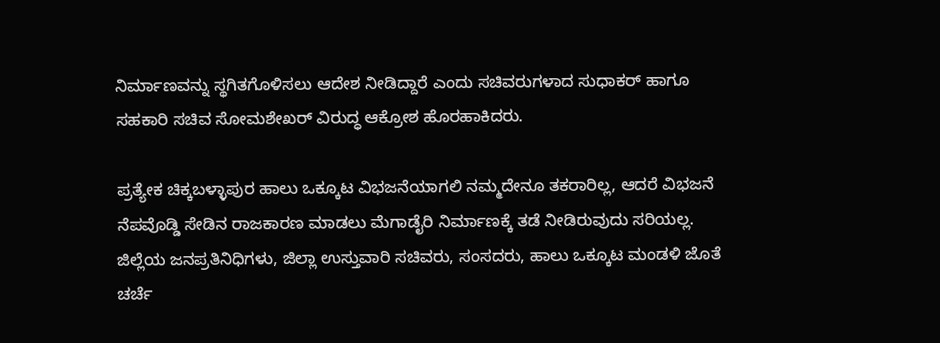ನಿರ್ಮಾಣವನ್ನು ಸ್ಥಗಿತಗೊಳಿಸಲು ಆದೇಶ ನೀಡಿದ್ದಾರೆ ಎಂದು ಸಚಿವರುಗಳಾದ ಸುಧಾಕರ್ ಹಾಗೂ ಸಹಕಾರಿ ಸಚಿವ ಸೋಮಶೇಖರ್ ವಿರುದ್ಧ ಆಕ್ರೋಶ ಹೊರಹಾಕಿದರು.

ಪ್ರತ್ಯೇಕ ಚಿಕ್ಕಬಳ್ಳಾಪುರ ಹಾಲು ಒಕ್ಕೂಟ ವಿಭಜನೆಯಾಗಲಿ ನಮ್ಮದೇನೂ ತಕರಾರಿಲ್ಲ, ಆದರೆ ವಿಭಜನೆ ನೆಪವೊಡ್ಡಿ ಸೇಡಿನ ರಾಜಕಾರಣ ಮಾಡಲು ಮೆಗಾಡೈರಿ ನಿರ್ಮಾಣಕ್ಕೆ ತಡೆ ನೀಡಿರುವುದು ಸರಿಯಲ್ಲ. ಜಿಲ್ಲೆಯ ಜನಪ್ರತಿನಿಧಿಗಳು, ಜಿಲ್ಲಾ ಉಸ್ತುವಾರಿ ಸಚಿವರು, ಸಂಸದರು, ಹಾಲು ಒಕ್ಕೂಟ ಮಂಡಳಿ ಜೊತೆ ಚರ್ಚೆ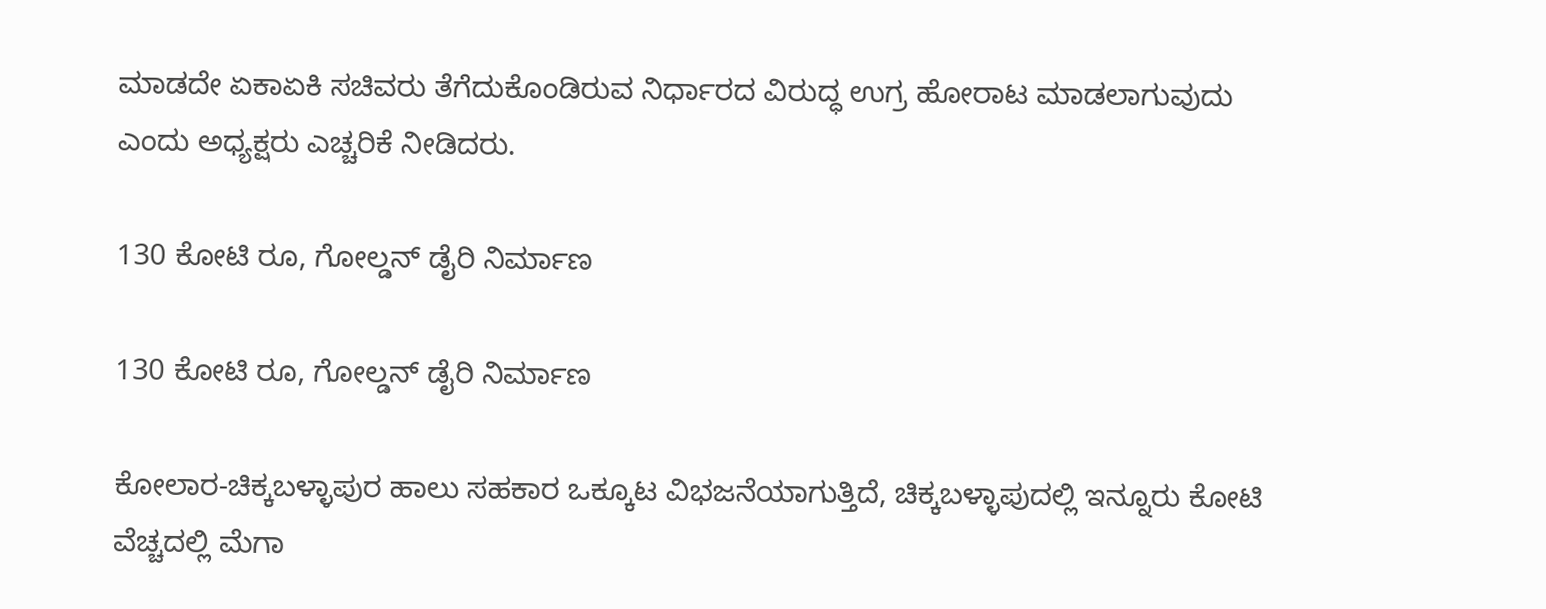ಮಾಡದೇ ಏಕಾಏಕಿ ಸಚಿವರು ತೆಗೆದುಕೊಂಡಿರುವ ನಿರ್ಧಾರದ ವಿರುದ್ಧ ಉಗ್ರ ಹೋರಾಟ ಮಾಡಲಾಗುವುದು ಎಂದು ಅಧ್ಯಕ್ಷರು ಎಚ್ಚರಿಕೆ ನೀಡಿದರು.

130 ಕೋಟಿ ರೂ, ಗೋಲ್ಡನ್ ಡೈರಿ ನಿರ್ಮಾಣ

130 ಕೋಟಿ ರೂ, ಗೋಲ್ಡನ್ ಡೈರಿ ನಿರ್ಮಾಣ

ಕೋಲಾರ-ಚಿಕ್ಕಬಳ್ಳಾಪುರ ಹಾಲು ಸಹಕಾರ ಒಕ್ಕೂಟ ವಿಭಜನೆಯಾಗುತ್ತಿದೆ, ಚಿಕ್ಕಬಳ್ಳಾಪುದಲ್ಲಿ ಇನ್ನೂರು ಕೋಟಿ ವೆಚ್ಚದಲ್ಲಿ ಮೆಗಾ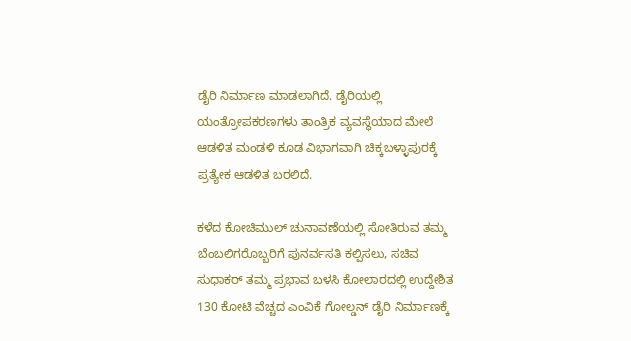ಡೈರಿ ನಿರ್ಮಾಣ ಮಾಡಲಾಗಿದೆ. ಡೈರಿಯಲ್ಲಿ ಯಂತ್ರೋಪಕರಣಗಳು ತಾಂತ್ರಿಕ ವ್ಯವಸ್ಥೆಯಾದ ಮೇಲೆ ಆಡಳಿತ ಮಂಡಳಿ ಕೂಡ ವಿಭಾಗವಾಗಿ ಚಿಕ್ಕಬಳ್ಳಾಪುರಕ್ಕೆ ಪ್ರತ್ಯೇಕ ಆಡಳಿತ ಬರಲಿದೆ.

ಕಳೆದ ಕೋಚಿಮುಲ್ ಚುನಾವಣೆಯಲ್ಲಿ ಸೋತಿರುವ ತಮ್ಮ ಬೆಂಬಲಿಗರೊಬ್ಬರಿಗೆ ಪುನರ್ವಸತಿ ಕಲ್ಪಿಸಲು, ಸಚಿವ ಸುಧಾಕರ್ ತಮ್ಮ ಪ್ರಭಾವ ಬಳಸಿ ಕೋಲಾರದಲ್ಲಿ ಉದ್ದೇಶಿತ 130 ಕೋಟಿ ವೆಚ್ಚದ ಎಂವಿಕೆ ಗೋಲ್ಡನ್ ಡೈರಿ ನಿರ್ಮಾಣಕ್ಕೆ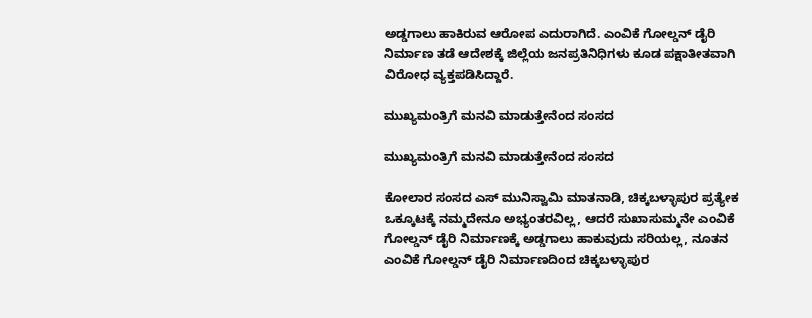ಅಡ್ಡಗಾಲು ಹಾಕಿರುವ ಆರೋಪ ಎದುರಾಗಿದೆ. ಎಂವಿಕೆ ಗೋಲ್ಡನ್ ಡೈರಿ ನಿರ್ಮಾಣ ತಡೆ ಆದೇಶಕ್ಕೆ ಜಿಲ್ಲೆಯ ಜನಪ್ರತಿನಿಧಿಗಳು ಕೂಡ ಪಕ್ಷಾತೀತವಾಗಿ ವಿರೋಧ ವ್ಯಕ್ತಪಡಿಸಿದ್ದಾರೆ.

ಮುಖ್ಯಮಂತ್ರಿಗೆ ಮನವಿ ಮಾಡುತ್ತೇನೆಂದ ಸಂಸದ

ಮುಖ್ಯಮಂತ್ರಿಗೆ ಮನವಿ ಮಾಡುತ್ತೇನೆಂದ ಸಂಸದ

ಕೋಲಾರ ಸಂಸದ ಎಸ್ ಮುನಿಸ್ವಾಮಿ ಮಾತನಾಡಿ, ಚಿಕ್ಕಬಳ್ಳಾಪುರ ಪ್ರತ್ಯೇಕ ಒಕ್ಕೂಟಕ್ಕೆ ನಮ್ಮದೇನೂ ಅಭ್ಯಂತರವಿಲ್ಲ, ಆದರೆ ಸುಖಾಸುಮ್ಮನೇ ಎಂವಿಕೆ ಗೋಲ್ಡನ್ ಡೈರಿ ನಿರ್ಮಾಣಕ್ಕೆ ಅಡ್ಡಗಾಲು ಹಾಕುವುದು ಸರಿಯಲ್ಲ, ನೂತನ ಎಂವಿಕೆ ಗೋಲ್ಡನ್ ಡೈರಿ ನಿರ್ಮಾಣದಿಂದ ಚಿಕ್ಕಬಳ್ಳಾಪುರ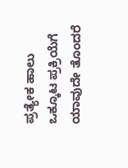ಪ್ರತ್ಯೇಕ ಹಾಲು ಒಕ್ಕೂಟ ಪ್ರಕ್ರಿಯೆಗೆ ಯಾವುದೇ ತೊಂದರೆ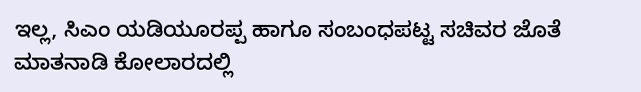ಇಲ್ಲ, ಸಿಎಂ ಯಡಿಯೂರಪ್ಪ ಹಾಗೂ ಸಂಬಂಧಪಟ್ಟ ಸಚಿವರ ಜೊತೆ ಮಾತನಾಡಿ ಕೋಲಾರದಲ್ಲಿ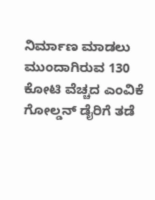ನಿರ್ಮಾಣ ಮಾಡಲು ಮುಂದಾಗಿರುವ 130 ಕೋಟಿ ವೆಚ್ಚದ ಎಂವಿಕೆ ಗೋಲ್ಡನ್ ಡೈರಿಗೆ ತಡೆ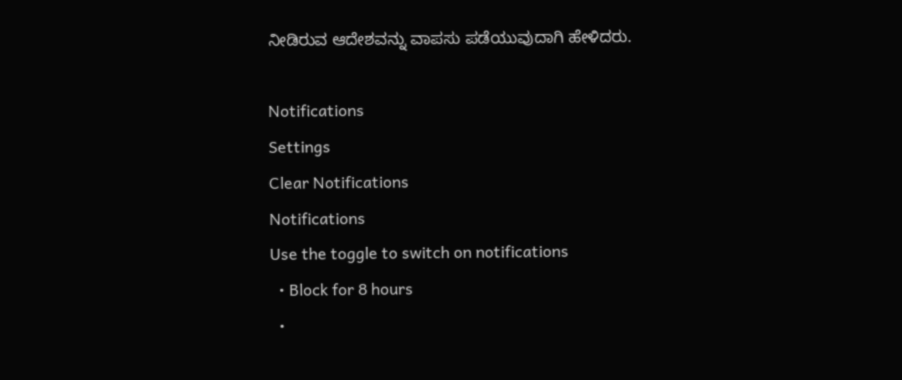ನೀಡಿರುವ ಆದೇಶವನ್ನು ವಾಪಸು ಪಡೆಯುವುದಾಗಿ ಹೇಳಿದರು.

Notifications
Settings
Clear Notifications
Notifications
Use the toggle to switch on notifications
  • Block for 8 hours
  •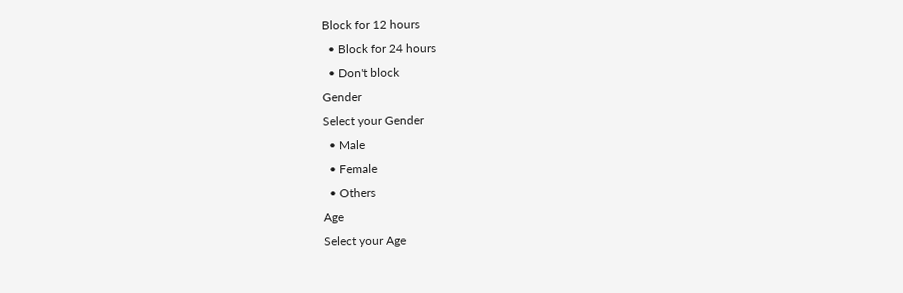Block for 12 hours
  • Block for 24 hours
  • Don't block
Gender
Select your Gender
  • Male
  • Female
  • Others
Age
Select your Age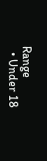Range
  • Under 18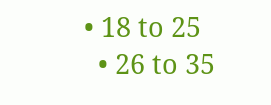• 18 to 25
  • 26 to 35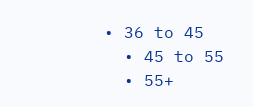• 36 to 45
  • 45 to 55
  • 55+